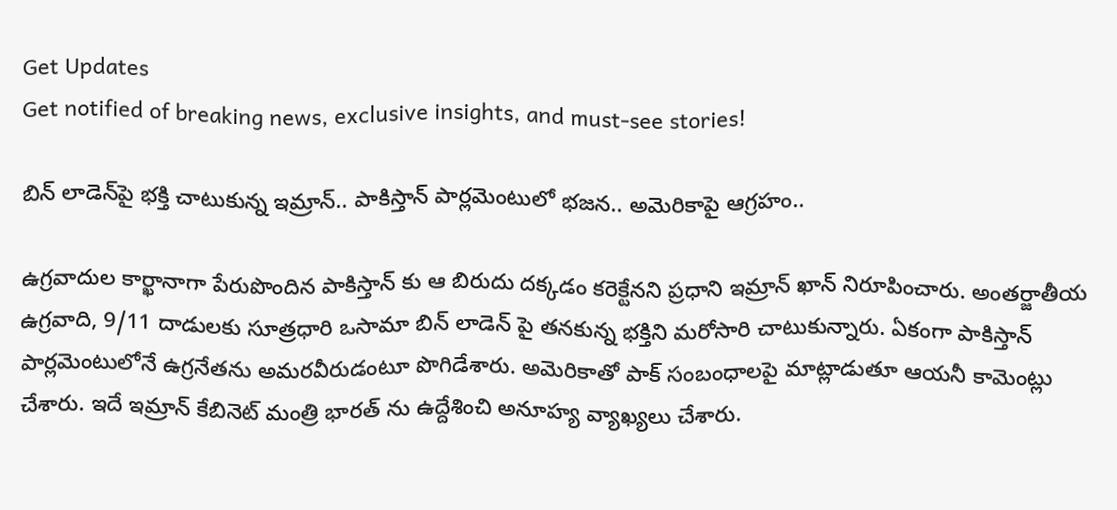Get Updates
Get notified of breaking news, exclusive insights, and must-see stories!

బిన్ లాడెన్‌పై భక్తి చాటుకున్న ఇమ్రాన్.. పాకిస్తాన్ పార్లమెంటులో భజన.. అమెరికాపై ఆగ్రహం..

ఉగ్రవాదుల కార్ఖానాగా పేరుపొందిన పాకిస్తాన్ కు ఆ బిరుదు దక్కడం కరెక్టేనని ప్రధాని ఇమ్రాన్ ఖాన్ నిరూపించారు. అంతర్జాతీయ ఉగ్రవాది, 9/11 దాడులకు సూత్రధారి ఒసామా బిన్ లాడెన్ పై తనకున్న భక్తిని మరోసారి చాటుకున్నారు. ఏకంగా పాకిస్తాన్ పార్లమెంటులోనే ఉగ్రనేతను అమరవీరుడంటూ పొగిడేశారు. అమెరికాతో పాక్ సంబంధాలపై మాట్లాడుతూ ఆయనీ కామెంట్లు చేశారు. ఇదే ఇమ్రాన్ కేబినెట్ మంత్రి భారత్ ను ఉద్దేశించి అనూహ్య వ్యాఖ్యలు చేశారు.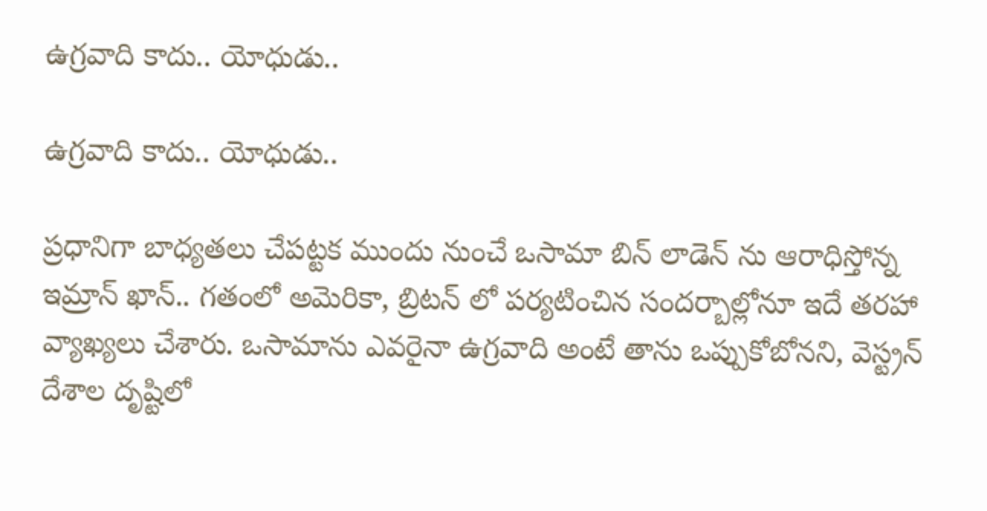ఉగ్రవాది కాదు.. యోధుడు..

ఉగ్రవాది కాదు.. యోధుడు..

ప్రధానిగా బాధ్యతలు చేపట్టక ముందు నుంచే ఒసామా బిన్ లాడెన్ ను ఆరాధిస్తోన్న ఇమ్రాన్ ఖాన్.. గతంలో అమెరికా, బ్రిటన్ లో పర్యటించిన సందర్బాల్లోనూ ఇదే తరహా వ్యాఖ్యలు చేశారు. ఒసామాను ఎవరైనా ఉగ్రవాది అంటే తాను ఒప్పుకోబోనని, వెస్ట్రన్ దేశాల దృష్టిలో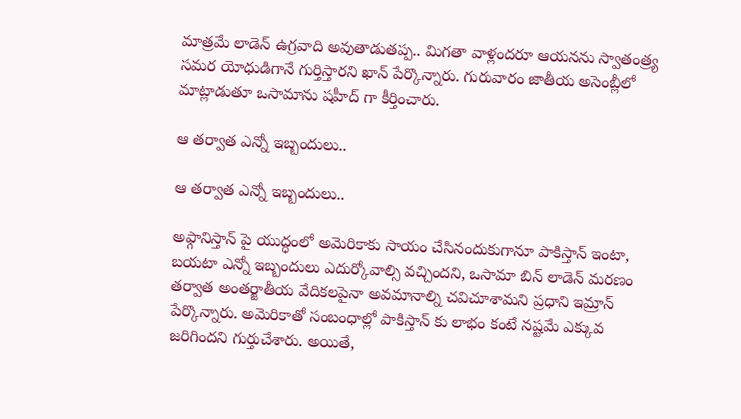మాత్రమే లాడెన్ ఉగ్రవాది అవుతాడుతప్ప.. మిగతా వాళ్లందరూ ఆయనను స్వాతంత్ర్య సమర యోధుడిగానే గుర్తిస్తారని ఖాన్ పేర్కొన్నారు. గురువారం జాతీయ అసెంబ్లీలో మాట్లాడుతూ ఒసామాను షహీద్ గా కీర్తించారు.

ఆ తర్వాత ఎన్నో ఇబ్బందులు..

ఆ తర్వాత ఎన్నో ఇబ్బందులు..

అఫ్గానిస్తాన్ పై యుద్ధంలో అమెరికాకు సాయం చేసినందుకుగానూ పాకిస్తాన్ ఇంటా, బయటా ఎన్నో ఇబ్బందులు ఎదుర్కోవాల్సి వచ్చిందని, ఒసామా బిన్ లాడెన్ మరణం తర్వాత అంతర్జాతీయ వేదికలపైనా అవమానాల్ని చవిచూశామని ప్రధాని ఇమ్రాన్ పేర్కొన్నారు. అమెరికాతో సంబంధాల్లో పాకిస్తాన్ కు లాభం కంటే నష్టమే ఎక్కువ జరిగిందని గుర్తుచేశారు. అయితే,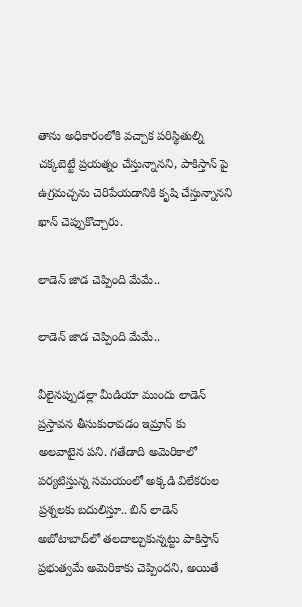తాను అధికారంలోకి వచ్చాక పరిస్థితుల్ని చక్కబెట్టే ప్రయత్నం చేస్తున్నానని, పాకిస్తాన్ పై ఉగ్రమచ్చను చెరిపేయడానికి కృషి చేస్తున్నానని ఖాన్ చెప్పుకొచ్చారు.

లాడెన్ జాడ చెప్పింది మేమే..

లాడెన్ జాడ చెప్పింది మేమే..

వీలైనప్పుడల్లా మీడియా ముందు లాడెన్ ప్రస్తావన తీసుకురావడం ఇమ్రాన్ కు అలవాటైన పని. గతేడాది అమెరికాలో పర్యటిస్తున్న సమయంలో అక్కడి విలేకరుల ప్రశ్నలకు బదులిస్తూ.. బిన్‌ లాడెన్ అబోటాబాద్‌లో తలదాల్చుకున్నట్టు పాకిస్తాన్ ప్రభుత్వమే అమెరికాకు చెప్పిందని, అయితే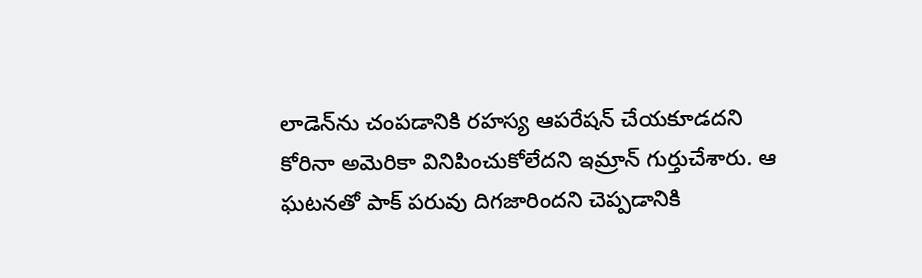లాడెన్‌ను చంపడానికి రహస్య ఆపరేషన్ చేయకూడదని కోరినా అమెరికా వినిపించుకోలేదని ఇమ్రాన్ గుర్తుచేశారు. ఆ ఘటనతో పాక్ పరువు దిగజారిందని చెప్పడానికి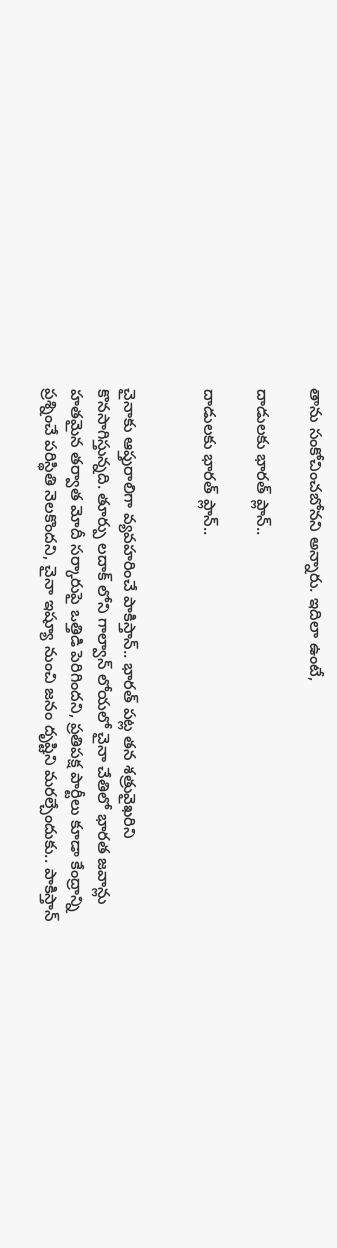తాను సంకోచించబోనని అన్నారు. ఇదిలా ఉంటే,

దాడులకు భారత్ ప్లాన్..

దాడులకు భారత్ ప్లాన్..


చైనాకు ఆప్తురాలిగా వ్యవహరించే పాకిస్తాన్.. భారత్ పట్ల తన శత్రువైఖరిని కొనసాగిస్తున్నది. తూర్పు లదాక్ లోని గాల్వాన్ లోయలో చైనా చేతిలో భారత జవాన్లు హతమైన తర్వాత మోదీ సర్కారుపై ఒత్తిడి పెరిగిందని, ప్రతిపక్ష పార్టీలు కూడా కేంద్రాన్ని ప్రశ్నించే పరిస్థితి నెలకొందని, చైనా ఇష్యూ నుంచి జనం దృష్టిని మరల్చేందుకు.. పాకిస్తాన్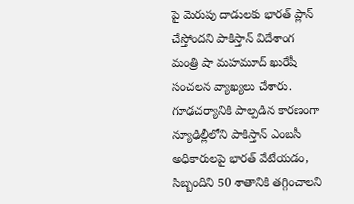పై మెరుపు దాడులకు భారత్ ప్లాన్ చేస్తోందని పాకిస్తాన్ విదేశాంగ మంత్రి షా మహమూద్ ఖురేషీ సంచలన వ్యాఖ్యలు చేశారు. గూఢచర్యానికి పాల్పడిన కారణంగా న్యూఢిల్లీలోని పాకిస్తాన్ ఎంబసీ అధికారులపై భారత్ వేటేయడం, సిబ్బందిని 50 శాతానికి తగ్గించాలని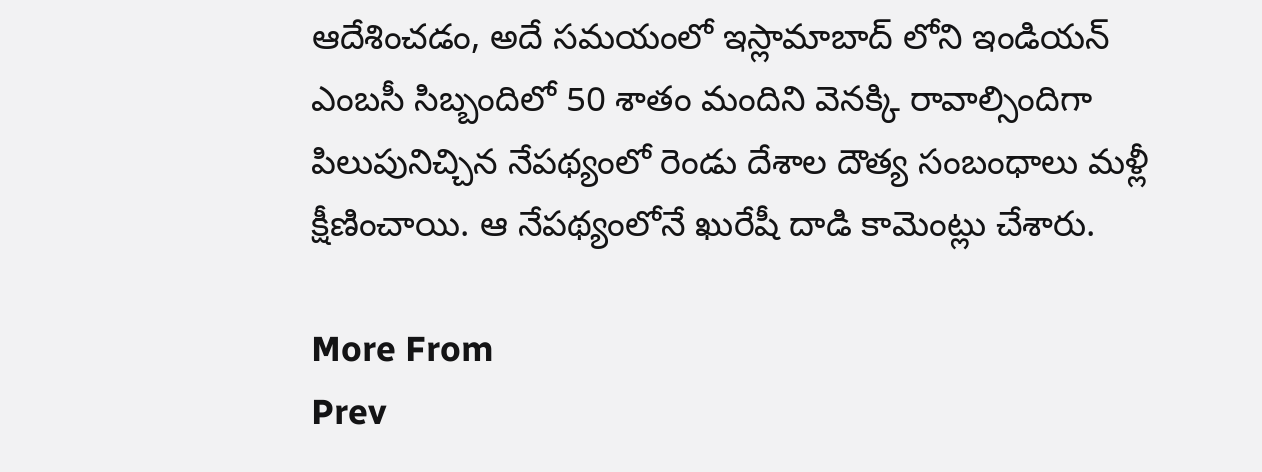ఆదేశించడం, అదే సమయంలో ఇస్లామాబాద్ లోని ఇండియన్ ఎంబసీ సిబ్బందిలో 50 శాతం మందిని వెనక్కి రావాల్సిందిగా పిలుపునిచ్చిన నేపథ్యంలో రెండు దేశాల దౌత్య సంబంధాలు మళ్లీ క్షీణించాయి. ఆ నేపథ్యంలోనే ఖురేషీ దాడి కామెంట్లు చేశారు.

More From
Prev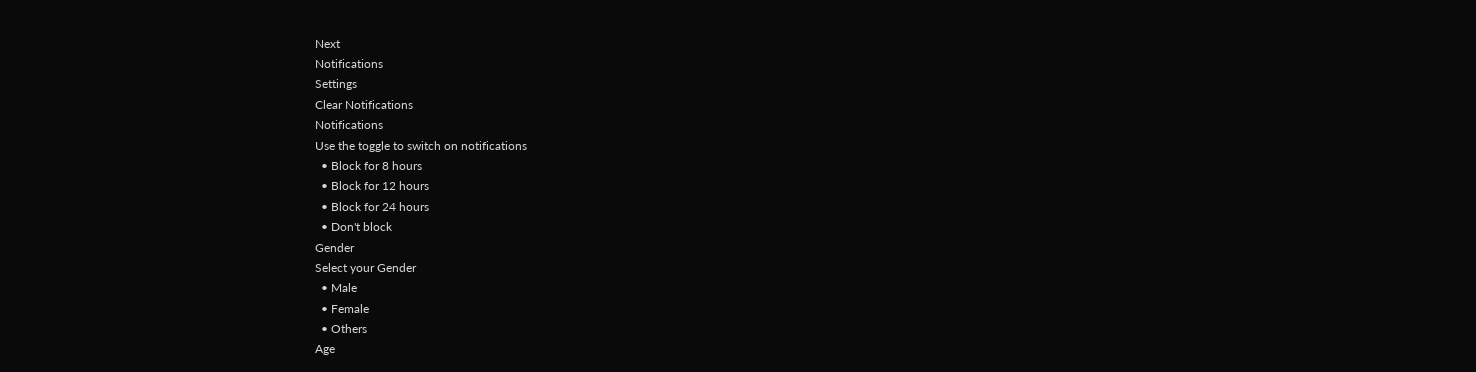Next
Notifications
Settings
Clear Notifications
Notifications
Use the toggle to switch on notifications
  • Block for 8 hours
  • Block for 12 hours
  • Block for 24 hours
  • Don't block
Gender
Select your Gender
  • Male
  • Female
  • Others
Age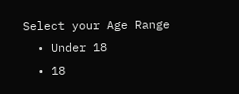Select your Age Range
  • Under 18
  • 18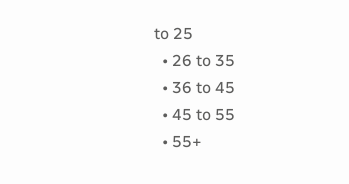to 25
  • 26 to 35
  • 36 to 45
  • 45 to 55
  • 55+